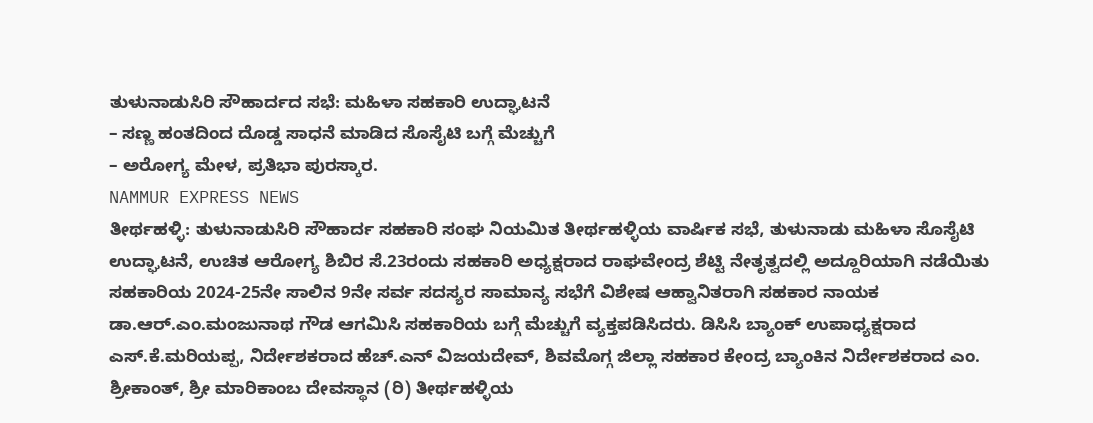ತುಳುನಾಡುಸಿರಿ ಸೌಹಾರ್ದದ ಸಭೆ: ಮಹಿಳಾ ಸಹಕಾರಿ ಉದ್ಘಾಟನೆ
– ಸಣ್ಣ ಹಂತದಿಂದ ದೊಡ್ಡ ಸಾಧನೆ ಮಾಡಿದ ಸೊಸೈಟಿ ಬಗ್ಗೆ ಮೆಚ್ಚುಗೆ
– ಅರೋಗ್ಯ ಮೇಳ, ಪ್ರತಿಭಾ ಪುರಸ್ಕಾರ.
NAMMUR EXPRESS NEWS
ತೀರ್ಥಹಳ್ಳಿ: ತುಳುನಾಡುಸಿರಿ ಸೌಹಾರ್ದ ಸಹಕಾರಿ ಸಂಘ ನಿಯಮಿತ ತೀರ್ಥಹಳ್ಳಿಯ ವಾರ್ಷಿಕ ಸಭೆ, ತುಳುನಾಡು ಮಹಿಳಾ ಸೊಸೈಟಿ ಉದ್ಘಾಟನೆ, ಉಚಿತ ಆರೋಗ್ಯ ಶಿಬಿರ ಸೆ.23ರಂದು ಸಹಕಾರಿ ಅಧ್ಯಕ್ಷರಾದ ರಾಘವೇಂದ್ರ ಶೆಟ್ಟಿ ನೇತೃತ್ವದಲ್ಲಿ ಅದ್ದೂರಿಯಾಗಿ ನಡೆಯಿತು
ಸಹಕಾರಿಯ 2024-25ನೇ ಸಾಲಿನ 9ನೇ ಸರ್ವ ಸದಸ್ಯರ ಸಾಮಾನ್ಯ ಸಭೆಗೆ ವಿಶೇಷ ಆಹ್ವಾನಿತರಾಗಿ ಸಹಕಾರ ನಾಯಕ ಡಾ.ಆರ್.ಎಂ.ಮಂಜುನಾಥ ಗೌಡ ಆಗಮಿಸಿ ಸಹಕಾರಿಯ ಬಗ್ಗೆ ಮೆಚ್ಚುಗೆ ವ್ಯಕ್ತಪಡಿಸಿದರು. ಡಿಸಿಸಿ ಬ್ಯಾಂಕ್ ಉಪಾಧ್ಯಕ್ಷರಾದ ಎಸ್.ಕೆ.ಮರಿಯಪ್ಪ, ನಿರ್ದೇಶಕರಾದ ಹೆಚ್.ಎನ್ ವಿಜಯದೇವ್, ಶಿವಮೊಗ್ಗ ಜಿಲ್ಲಾ ಸಹಕಾರ ಕೇಂದ್ರ ಬ್ಯಾಂಕಿನ ನಿರ್ದೇಶಕರಾದ ಎಂ. ಶ್ರೀಕಾಂತ್, ಶ್ರೀ ಮಾರಿಕಾಂಬ ದೇವಸ್ಥಾನ (ರಿ) ತೀರ್ಥಹಳ್ಳಿಯ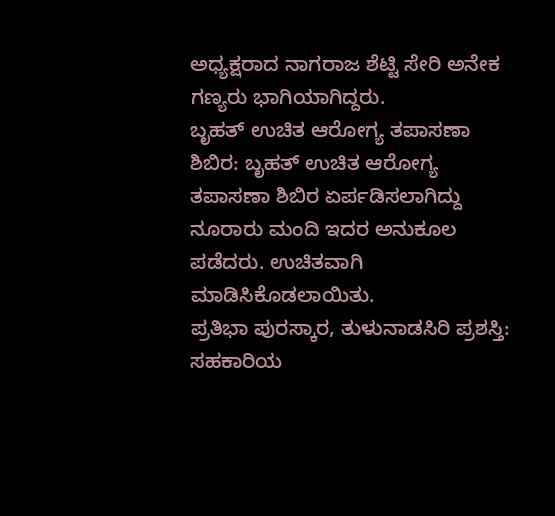ಅಧ್ಯಕ್ಷರಾದ ನಾಗರಾಜ ಶೆಟ್ಟಿ ಸೇರಿ ಅನೇಕ ಗಣ್ಯರು ಭಾಗಿಯಾಗಿದ್ದರು.
ಬೃಹತ್ ಉಚಿತ ಆರೋಗ್ಯ ತಪಾಸಣಾ ಶಿಬಿರ: ಬೃಹತ್ ಉಚಿತ ಆರೋಗ್ಯ ತಪಾಸಣಾ ಶಿಬಿರ ಏರ್ಪಡಿಸಲಾಗಿದ್ದು ನೂರಾರು ಮಂದಿ ಇದರ ಅನುಕೂಲ ಪಡೆದರು. ಉಚಿತವಾಗಿ ಮಾಡಿಸಿಕೊಡಲಾಯಿತು.
ಪ್ರತಿಭಾ ಪುರಸ್ಕಾರ, ತುಳುನಾಡಸಿರಿ ಪ್ರಶಸ್ತಿ: ಸಹಕಾರಿಯ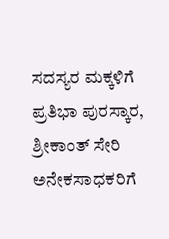ಸದಸ್ಯರ ಮಕ್ಕಳಿಗೆ ಪ್ರತಿಭಾ ಪುರಸ್ಕಾರ, ಶ್ರೀಕಾಂತ್ ಸೇರಿ ಅನೇಕಸಾಧಕರಿಗೆ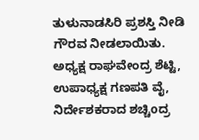ತುಳುನಾಡಸಿರಿ ಪ್ರಶಸ್ತಿ ನೀಡಿ ಗೌರವ ನೀಡಲಾಯಿತು.
ಅಧ್ಯಕ್ಷ ರಾಘವೇಂದ್ರ ಶೆಟ್ಟಿ, ಉಪಾಧ್ಯಕ್ಷ ಗಣಪತಿ ವೈ, ನಿರ್ದೇಶಕರಾದ ಶಚ್ಚಿoದ್ರ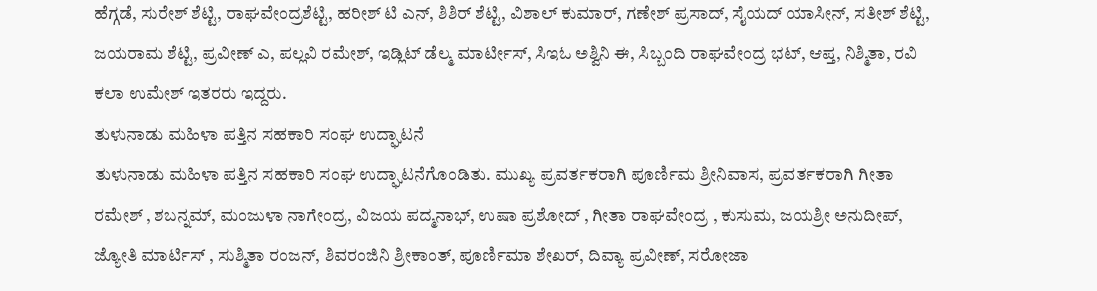ಹೆಗ್ಗಡೆ, ಸುರೇಶ್ ಶೆಟ್ಟಿ, ರಾಘವೇಂದ್ರಶೆಟ್ಟಿ, ಹರೀಶ್ ಟಿ ಎನ್, ಶಿಶಿರ್ ಶೆಟ್ಟಿ, ವಿಶಾಲ್ ಕುಮಾರ್, ಗಣೇಶ್ ಪ್ರಸಾದ್, ಸೈಯದ್ ಯಾಸೀನ್, ಸತೀಶ್ ಶೆಟ್ಟಿ, ಜಯರಾಮ ಶೆಟ್ಟಿ, ಪ್ರವೀಣ್ ಎ, ಪಲ್ಲವಿ ರಮೇಶ್, ಇಡ್ಲಿಟ್ ಡೆಲ್ಮ ಮಾರ್ಟೀಸ್, ಸಿಇಓ ಅಶ್ವಿನಿ ಈ, ಸಿಬ್ಬಂದಿ ರಾಘವೇಂದ್ರ ಭಟ್, ಆಪ್ತ, ನಿಶ್ಮಿತಾ, ರವಿ ಕಲಾ ಉಮೇಶ್ ಇತರರು ಇದ್ದರು.
ತುಳುನಾಡು ಮಹಿಳಾ ಪತ್ತಿನ ಸಹಕಾರಿ ಸಂಘ ಉದ್ಘಾಟನೆ
ತುಳುನಾಡು ಮಹಿಳಾ ಪತ್ತಿನ ಸಹಕಾರಿ ಸಂಘ ಉದ್ಘಾಟನೆಗೊಂಡಿತು. ಮುಖ್ಯ ಪ್ರವರ್ತಕರಾಗಿ ಪೂರ್ಣಿಮ ಶ್ರೀನಿವಾಸ, ಪ್ರವರ್ತಕರಾಗಿ ಗೀತಾ ರಮೇಶ್ , ಶಬನ್ನಮ್, ಮಂಜುಳಾ ನಾಗೇಂದ್ರ, ವಿಜಯ ಪದ್ಮನಾಭ್, ಉಷಾ ಪ್ರಶೋದ್ , ಗೀತಾ ರಾಘವೇಂದ್ರ , ಕುಸುಮ, ಜಯಶ್ರೀ ಅನುದೀಪ್, ಜ್ಯೋತಿ ಮಾರ್ಟಿಸ್ , ಸುಶ್ಮಿತಾ ರಂಜನ್, ಶಿವರಂಜಿನಿ ಶ್ರೀಕಾಂತ್, ಪೂರ್ಣಿಮಾ ಶೇಖರ್, ದಿವ್ಯಾ ಪ್ರವೀಣ್, ಸರೋಜಾ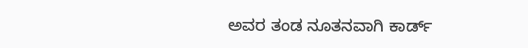ಅವರ ತಂಡ ನೂತನವಾಗಿ ಕಾರ್ಡ್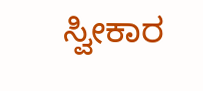ಸ್ವೀಕಾರ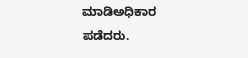ಮಾಡಿಅಧಿಕಾರ ಪಡೆದರು.